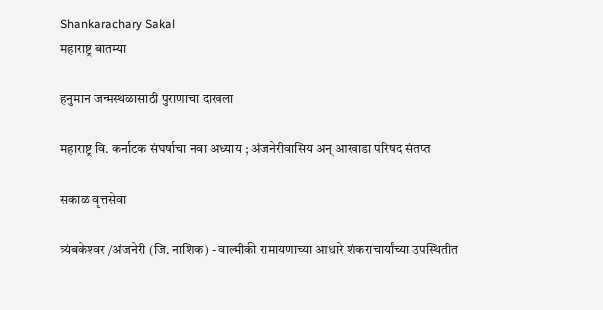Shankarachary Sakal
महाराष्ट्र बातम्या

हनुमान जन्मस्थळासाठी पुराणाचा दाखला

महाराष्ट्र वि. कर्नाटक संघर्षाचा नवा अध्याय ; अंजनेरीवासिय अन्‌ आखाडा परिषद संतप्त

सकाळ वृत्तसेवा

त्र्यंबकेश्‍वर /अंजनेरी (जि. नाशिक) - वाल्मीकी रामायणाच्या आधारे शंकराचार्यांच्या उपस्थितीत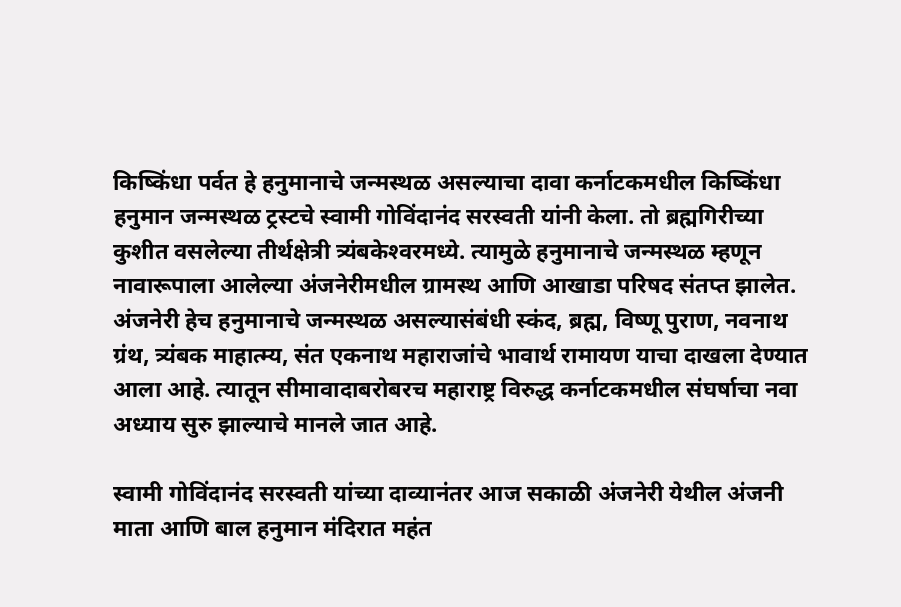किष्किंधा पर्वत हे हनुमानाचे जन्मस्थळ असल्याचा दावा कर्नाटकमधील किष्किंधा हनुमान जन्मस्थळ ट्रस्टचे स्वामी गोविंदानंद सरस्वती यांनी केला. तो ब्रह्मगिरीच्या कुशीत वसलेल्या तीर्थक्षेत्री त्र्यंबकेश्‍वरमध्ये. त्यामुळे हनुमानाचे जन्मस्थळ म्हणून नावारूपाला आलेल्या अंजनेरीमधील ग्रामस्थ आणि आखाडा परिषद संतप्त झालेत. अंजनेरी हेच हनुमानाचे जन्मस्थळ असल्यासंबंधी स्कंद, ब्रह्म, विष्णू पुराण, नवनाथ ग्रंथ, त्र्यंबक माहात्म्य, संत एकनाथ महाराजांचे भावार्थ रामायण याचा दाखला देण्यात आला आहे. त्यातून सीमावादाबरोबरच महाराष्ट्र विरुद्ध कर्नाटकमधील संघर्षाचा नवा अध्याय सुरु झाल्याचे मानले जात आहे.

स्वामी गोविंदानंद सरस्वती यांच्या दाव्यानंतर आज सकाळी अंजनेरी येथील अंजनी माता आणि बाल हनुमान मंदिरात महंत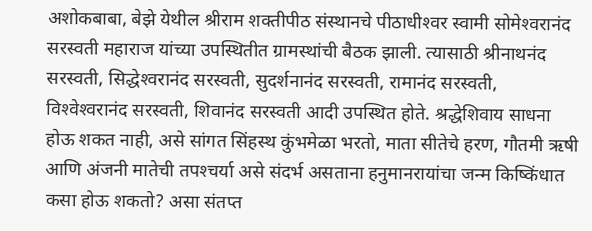अशोकबाबा, बेझे येथील श्रीराम शक्तीपीठ संस्थानचे पीठाधीश्‍वर स्वामी सोमेश्‍वरानंद सरस्वती महाराज यांच्या उपस्थितीत ग्रामस्थांची बैठक झाली. त्यासाठी श्रीनाथनंद सरस्वती, सिद्धेश्‍वरानंद सरस्वती, सुदर्शनानंद सरस्वती, रामानंद सरस्वती, विश्‍वेश्‍वरानंद सरस्वती, शिवानंद सरस्वती आदी उपस्थित होते. श्रद्धेशिवाय साधना होऊ शकत नाही, असे सांगत सिंहस्थ कुंभमेळा भरतो, माता सीतेचे हरण, गौतमी ऋषी आणि अंजनी मातेची तपश्‍चर्या असे संदर्भ असताना हनुमानरायांचा जन्म किष्किंधात कसा होऊ शकतो? असा संतप्त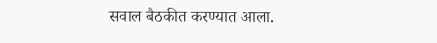सवाल बैठकीत करण्यात आला.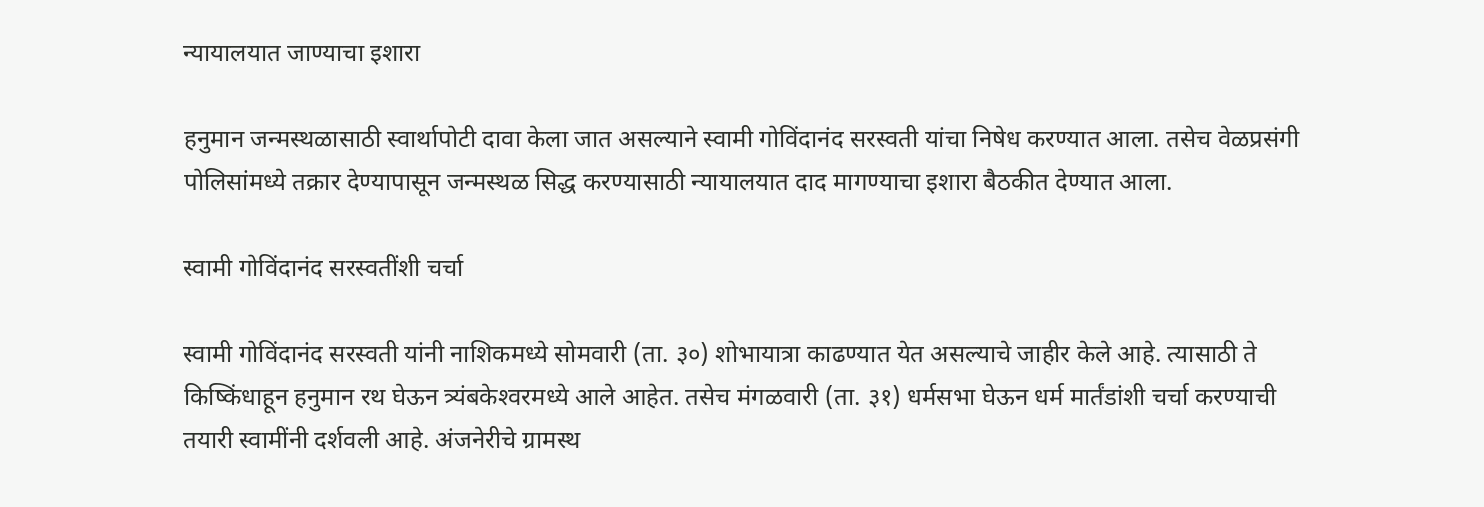न्यायालयात जाण्याचा इशारा

हनुमान जन्मस्थळासाठी स्वार्थापोटी दावा केला जात असल्याने स्वामी गोविंदानंद सरस्वती यांचा निषेध करण्यात आला. तसेच वेळप्रसंगी पोलिसांमध्ये तक्रार देण्यापासून जन्मस्थळ सिद्ध करण्यासाठी न्यायालयात दाद मागण्याचा इशारा बैठकीत देण्यात आला.

स्वामी गोविंदानंद सरस्वतींशी चर्चा

स्वामी गोविंदानंद सरस्वती यांनी नाशिकमध्ये सोमवारी (ता. ३०) शोभायात्रा काढण्यात येत असल्याचे जाहीर केले आहे. त्यासाठी ते किष्किंधाहून हनुमान रथ घेऊन त्र्यंबकेश्‍वरमध्ये आले आहेत. तसेच मंगळवारी (ता. ३१) धर्मसभा घेऊन धर्म मार्तंडांशी चर्चा करण्याची तयारी स्वामींनी दर्शवली आहे. अंजनेरीचे ग्रामस्थ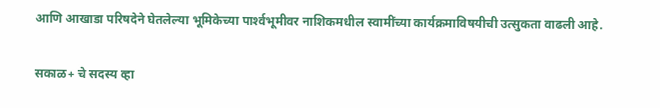आणि आखाडा परिषदेने घेतलेल्या भूमिकेच्या पार्श्‍वभूमीवर नाशिकमधील स्वामींच्या कार्यक्रमाविषयीची उत्सुकता वाढली आहे.

सकाळ+ चे सदस्य व्हा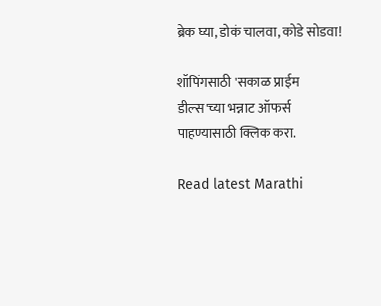ब्रेक घ्या, डोकं चालवा, कोडे सोडवा!

शॉपिंगसाठी 'सकाळ प्राईम डील्स'च्या भन्नाट ऑफर्स पाहण्यासाठी क्लिक करा.

Read latest Marathi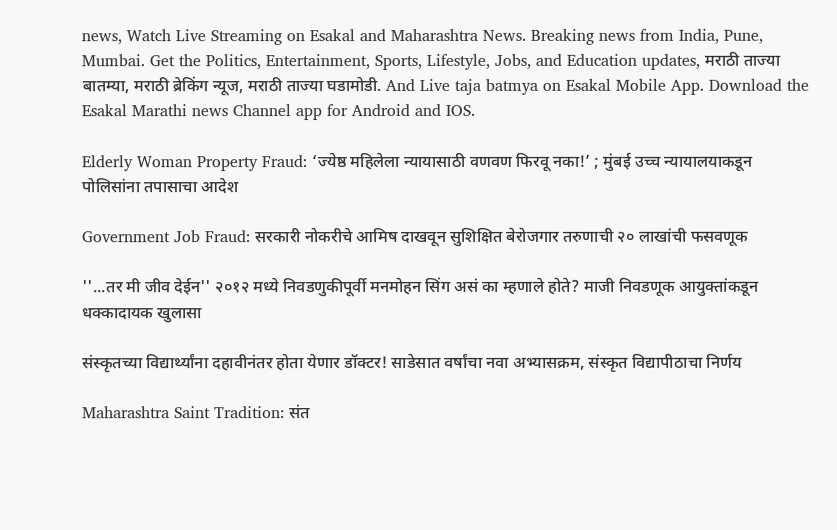news, Watch Live Streaming on Esakal and Maharashtra News. Breaking news from India, Pune, Mumbai. Get the Politics, Entertainment, Sports, Lifestyle, Jobs, and Education updates, मराठी ताज्या बातम्या, मराठी ब्रेकिंग न्यूज, मराठी ताज्या घडामोडी. And Live taja batmya on Esakal Mobile App. Download the Esakal Marathi news Channel app for Android and IOS.

Elderly Woman Property Fraud: ‘ज्येष्ठ महिलेला न्यायासाठी वणवण फिरवू नका!’ ; मुंबई उच्च न्यायालयाकडून पोलिसांना तपासाचा आदेश

Government Job Fraud: सरकारी नोकरीचे आमिष दाखवून सुशिक्षित बेरोजगार तरुणाची २० लाखांची फसवणूक

''...तर मी जीव देईन'' २०१२ मध्ये निवडणुकीपूर्वी मनमोहन सिंग असं का म्हणाले होते? माजी निवडणूक आयुक्तांकडून धक्कादायक खुलासा

संस्कृतच्या विद्यार्थ्यांना दहावीनंतर होता येणार डॉक्टर! साडेसात वर्षांचा नवा अभ्यासक्रम, संस्कृत विद्यापीठाचा निर्णय

Maharashtra Saint Tradition: संत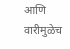आणि वारीमुळेच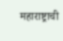महाराष्ट्राची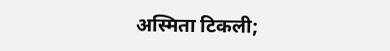अस्मिता टिकली;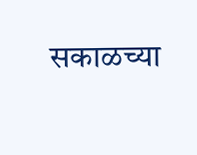सकाळच्या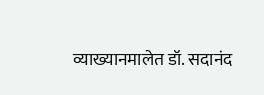व्याख्यानमालेत डॉ. सदानंद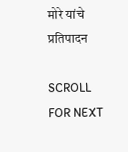मोरे यांचे प्रतिपादन

SCROLL FOR NEXT